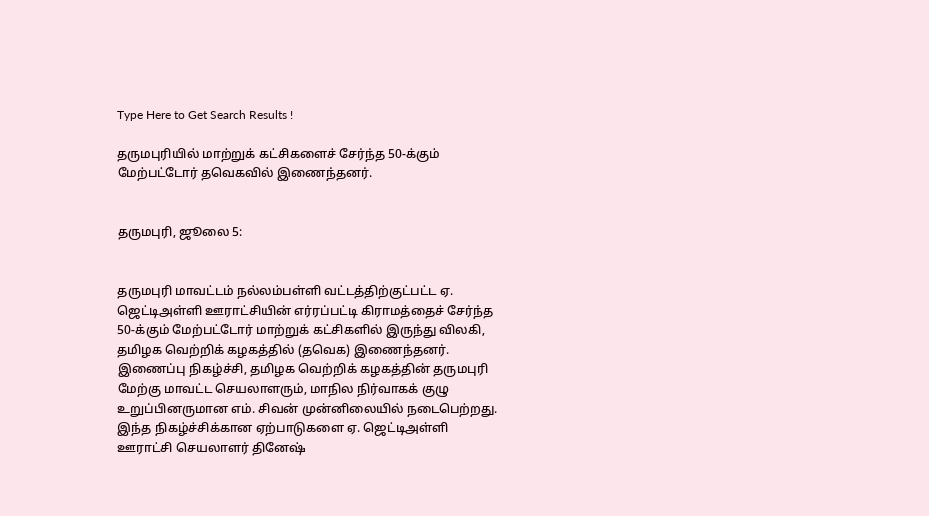Type Here to Get Search Results !

தருமபுரியில் மாற்றுக் கட்சிகளைச் சேர்ந்த 50-க்கும் மேற்பட்டோர் தவெகவில் இணைந்தனர்.


தருமபுரி, ஜூலை 5:


தருமபுரி மாவட்டம் நல்லம்பள்ளி வட்டத்திற்குட்பட்ட ஏ. ஜெட்டிஅள்ளி ஊராட்சியின் எர்ரப்பட்டி கிராமத்தைச் சேர்ந்த 50-க்கும் மேற்பட்டோர் மாற்றுக் கட்சிகளில் இருந்து விலகி, தமிழக வெற்றிக் கழகத்தில் (தவெக) இணைந்தனர். இணைப்பு நிகழ்ச்சி, தமிழக வெற்றிக் கழகத்தின் தருமபுரி மேற்கு மாவட்ட செயலாளரும், மாநில நிர்வாகக் குழு உறுப்பினருமான எம். சிவன் முன்னிலையில் நடைபெற்றது. இந்த நிகழ்ச்சிக்கான ஏற்பாடுகளை ஏ. ஜெட்டிஅள்ளி ஊராட்சி செயலாளர் தினேஷ்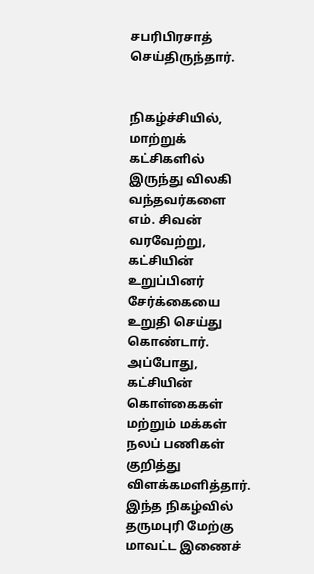சபரிபிரசாத் செய்திருந்தார்.


நிகழ்ச்சியில், மாற்றுக் கட்சிகளில் இருந்து விலகி வந்தவர்களை எம். சிவன் வரவேற்று, கட்சியின் உறுப்பினர் சேர்க்கையை உறுதி செய்து கொண்டார். அப்போது, கட்சியின் கொள்கைகள் மற்றும் மக்கள் நலப் பணிகள் குறித்து விளக்கமளித்தார். இந்த நிகழ்வில் தருமபுரி மேற்கு மாவட்ட இணைச்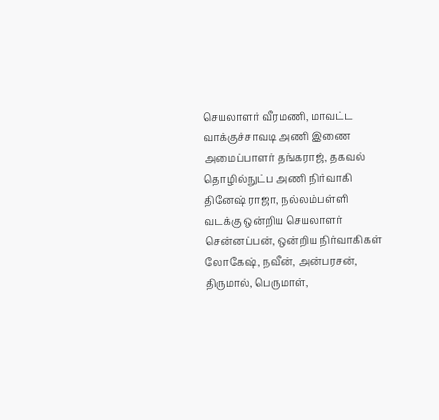செயலாளர் வீரமணி, மாவட்ட வாக்குச்சாவடி அணி இணை அமைப்பாளர் தங்கராஜ், தகவல் தொழில்நுட்ப அணி நிர்வாகி தினேஷ் ராஜா, நல்லம்பள்ளி வடக்கு ஒன்றிய செயலாளர் சென்னப்பன், ஒன்றிய நிர்வாகிகள் லோகேஷ், நவீன், அன்பரசன், திருமால், பெருமாள்,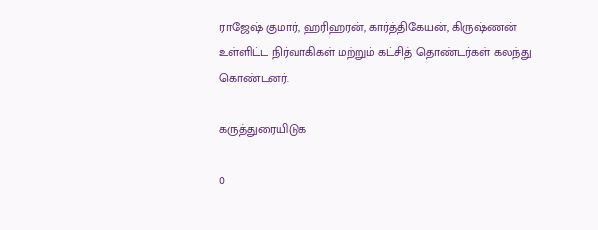ராஜேஷ் குமார், ஹரிஹரன், கார்த்திகேயன், கிருஷ்ணன் உள்ளிட்ட நிர்வாகிகள் மற்றும் கட்சித் தொண்டர்கள் கலந்து கொண்டனர்.

கருத்துரையிடுக

0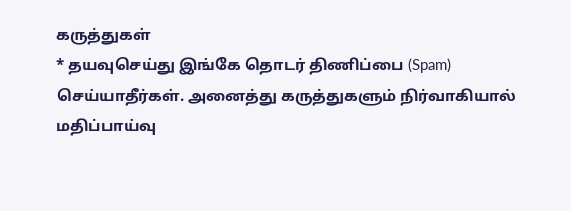கருத்துகள்
* தயவுசெய்து இங்கே தொடர் திணிப்பை (Spam) செய்யாதீர்கள். அனைத்து கருத்துகளும் நிர்வாகியால் மதிப்பாய்வு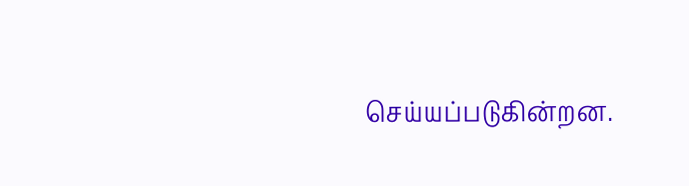செய்யப்படுகின்றன.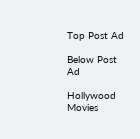Top Post Ad

Below Post Ad

Hollywood Movies